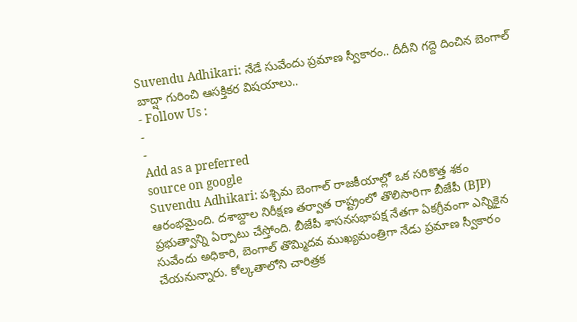Suvendu Adhikari: నేడే సువేందు ప్రమాణ స్వీకారం.. దీదీని గద్దె దించిన బెంగాల్ బాద్షా గురించి ఆసక్తికర విషయాలు..
- Follow Us :
-
-
Add as a preferred
source on google
Suvendu Adhikari: పశ్చిమ బెంగాల్ రాజకీయాల్లో ఒక సరికొత్త శకం ఆరంభమైంది. దశాబ్దాల నిరీక్షణ తర్వాత రాష్ట్రంలో తొలిసారిగా బీజేపీ (BJP) ప్రభుత్వాన్ని ఏర్పాటు చేస్తోంది. బీజేపీ శాసనసభాపక్ష నేతగా ఏకగ్రీవంగా ఎన్నికైన సువేందు అధికారి, బెంగాల్ తొమ్మిదవ ముఖ్యమంత్రిగా నేడు ప్రమాణ స్వీకారం చేయనున్నారు. కోల్కతాలోని చారిత్రక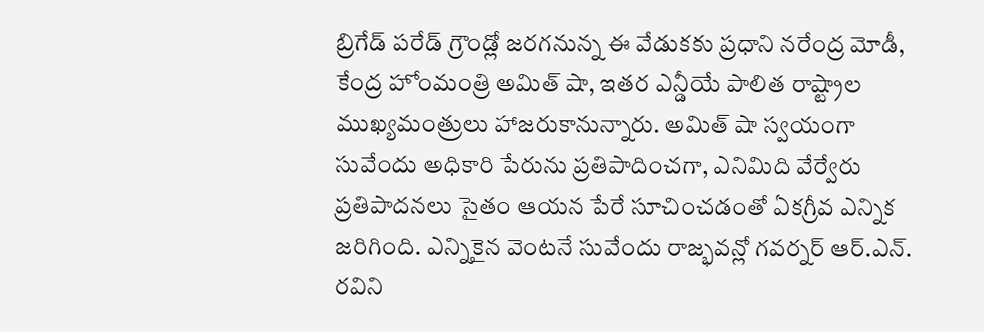బ్రిగేడ్ పరేడ్ గ్రౌండ్లో జరగనున్న ఈ వేడుకకు ప్రధాని నరేంద్ర మోడీ, కేంద్ర హోంమంత్రి అమిత్ షా, ఇతర ఎన్డీయే పాలిత రాష్ట్రాల ముఖ్యమంత్రులు హాజరుకానున్నారు. అమిత్ షా స్వయంగా సువేందు అధికారి పేరును ప్రతిపాదించగా, ఎనిమిది వేర్వేరు ప్రతిపాదనలు సైతం ఆయన పేరే సూచించడంతో ఏకగ్రీవ ఎన్నిక జరిగింది. ఎన్నికైన వెంటనే సువేందు రాజ్భవన్లో గవర్నర్ ఆర్.ఎన్. రవిని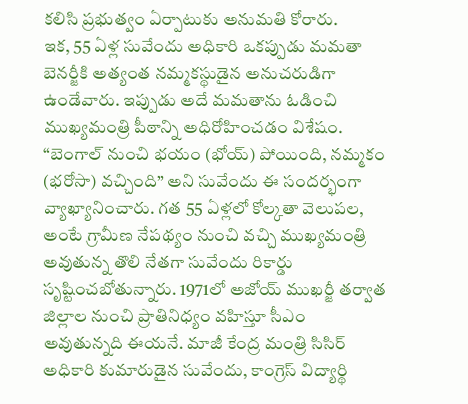కలిసి ప్రభుత్వం ఏర్పాటుకు అనుమతి కోరారు.
ఇక, 55 ఏళ్ల సువేందు అధికారి ఒకప్పుడు మమతా బెనర్జీకి అత్యంత నమ్మకస్థుడైన అనుచరుడిగా ఉండేవారు. ఇప్పుడు అదే మమతాను ఓడించి ముఖ్యమంత్రి పీఠాన్ని అధిరోహించడం విశేషం. “బెంగాల్ నుంచి భయం (భోయ్) పోయింది, నమ్మకం (భరోసా) వచ్చింది” అని సువేందు ఈ సందర్భంగా వ్యాఖ్యానించారు. గత 55 ఏళ్లలో కోల్కతా వెలుపల, అంటే గ్రామీణ నేపథ్యం నుంచి వచ్చి ముఖ్యమంత్రి అవుతున్న తొలి నేతగా సువేందు రికార్డు సృష్టించబోతున్నారు. 1971లో అజోయ్ ముఖర్జీ తర్వాత జిల్లాల నుంచి ప్రాతినిధ్యం వహిస్తూ సీఎం అవుతున్నది ఈయనే. మాజీ కేంద్ర మంత్రి సిసిర్ అధికారి కుమారుడైన సువేందు, కాంగ్రెస్ విద్యార్థి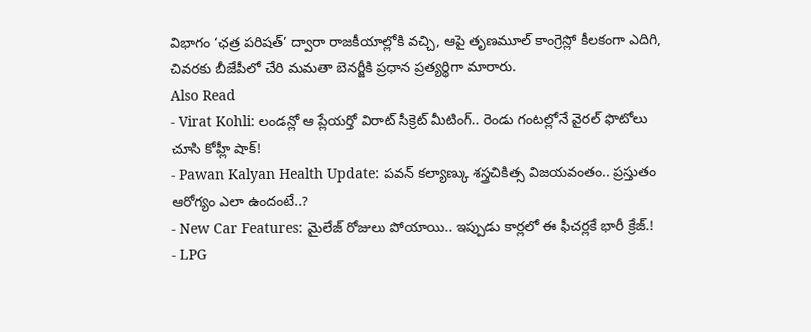విభాగం ‘ఛత్ర పరిషత్’ ద్వారా రాజకీయాల్లోకి వచ్చి, ఆపై తృణమూల్ కాంగ్రెస్లో కీలకంగా ఎదిగి, చివరకు బీజేపీలో చేరి మమతా బెనర్జీకి ప్రధాన ప్రత్యర్థిగా మారారు.
Also Read
- Virat Kohli: లండన్లో ఆ ప్లేయర్తో విరాట్ సీక్రెట్ మీటింగ్.. రెండు గంటల్లోనే వైరల్ ఫొటోలు చూసి కోహ్లీ షాక్!
- Pawan Kalyan Health Update: పవన్ కల్యాణ్కు శస్త్రచికిత్స విజయవంతం.. ప్రస్తుతం ఆరోగ్యం ఎలా ఉందంటే..?
- New Car Features: మైలేజ్ రోజులు పోయాయి.. ఇప్పుడు కార్లలో ఈ ఫీచర్లకే భారీ క్రేజ్.!
- LPG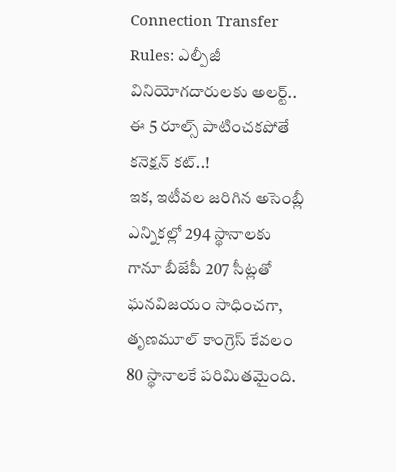Connection Transfer Rules: ఎల్పీజీ వినియోగదారులకు అలర్ట్.. ఈ 5 రూల్స్ పాటించకపోతే కనెక్షన్ కట్..!
ఇక, ఇటీవల జరిగిన అసెంబ్లీ ఎన్నికల్లో 294 స్థానాలకు గానూ బీజేపీ 207 సీట్లతో ఘనవిజయం సాధించగా, తృణమూల్ కాంగ్రెస్ కేవలం 80 స్థానాలకే పరిమితమైంది.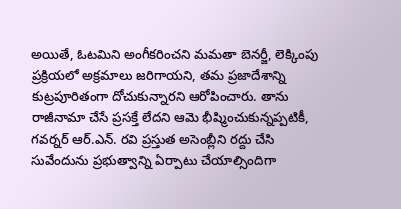అయితే, ఓటమిని అంగీకరించని మమతా బెనర్జీ, లెక్కింపు ప్రక్రియలో అక్రమాలు జరిగాయని, తమ ప్రజాదేశాన్ని కుట్రపూరితంగా దోచుకున్నారని ఆరోపించారు. తాను రాజీనామా చేసే ప్రసక్తే లేదని ఆమె భీష్మించుకున్నప్పటికీ, గవర్నర్ ఆర్.ఎన్. రవి ప్రస్తుత అసెంబ్లీని రద్దు చేసి సువేందును ప్రభుత్వాన్ని ఏర్పాటు చేయాల్సిందిగా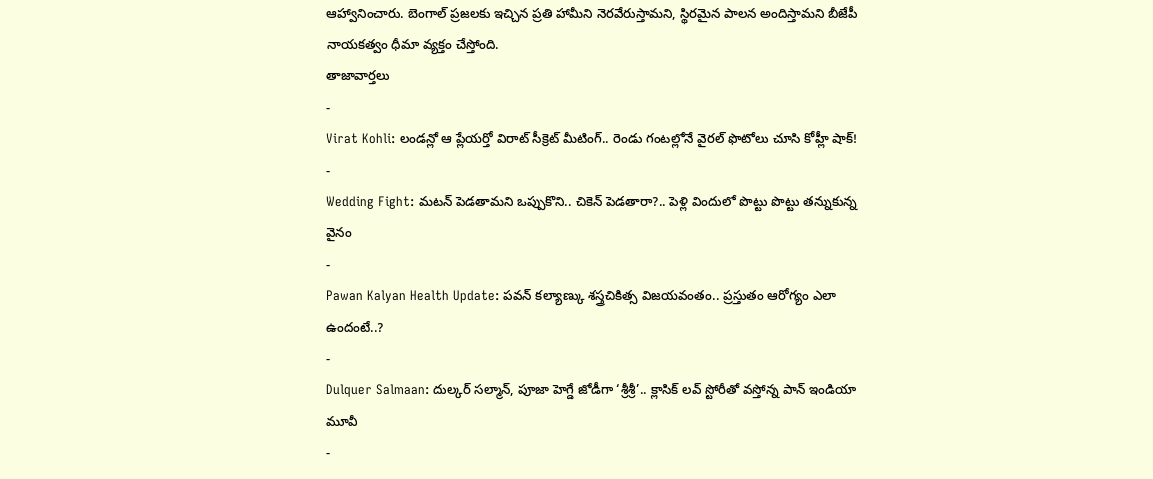ఆహ్వానించారు. బెంగాల్ ప్రజలకు ఇచ్చిన ప్రతి హామీని నెరవేరుస్తామని, స్థిరమైన పాలన అందిస్తామని బీజేపీ నాయకత్వం ధీమా వ్యక్తం చేస్తోంది.
తాజావార్తలు
-
Virat Kohli: లండన్లో ఆ ప్లేయర్తో విరాట్ సీక్రెట్ మీటింగ్.. రెండు గంటల్లోనే వైరల్ ఫొటోలు చూసి కోహ్లీ షాక్!
-
Wedding Fight: మటన్ పెడతామని ఒప్పుకొని.. చికెన్ పెడతారా?.. పెళ్లి విందులో పొట్టు పొట్టు తన్నుకున్న వైనం
-
Pawan Kalyan Health Update: పవన్ కల్యాణ్కు శస్త్రచికిత్స విజయవంతం.. ప్రస్తుతం ఆరోగ్యం ఎలా ఉందంటే..?
-
Dulquer Salmaan: దుల్కర్ సల్మాన్, పూజా హెగ్డే జోడీగా ‘శ్రీశ్రీ’.. క్లాసిక్ లవ్ స్టోరీతో వస్తోన్న పాన్ ఇండియా మూవీ
-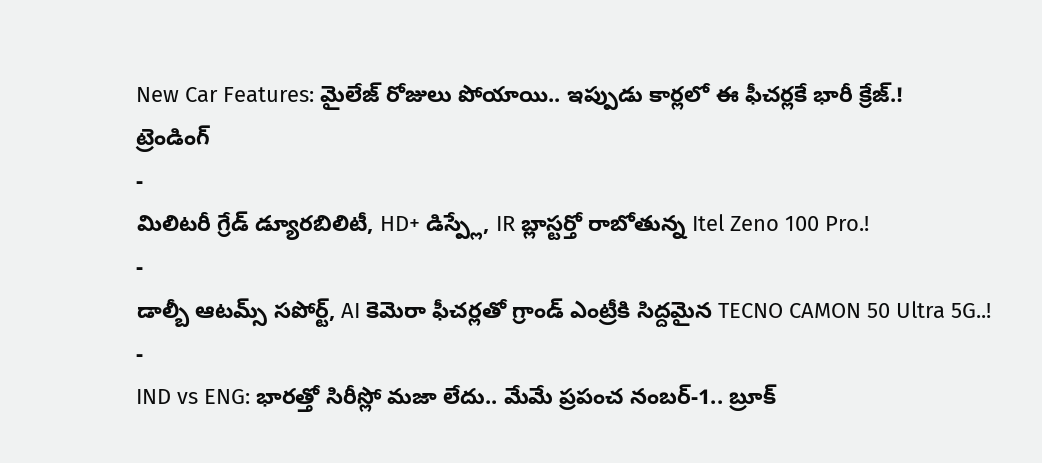New Car Features: మైలేజ్ రోజులు పోయాయి.. ఇప్పుడు కార్లలో ఈ ఫీచర్లకే భారీ క్రేజ్.!
ట్రెండింగ్
-
మిలిటరీ గ్రేడ్ డ్యూరబిలిటీ, HD+ డిస్ప్లే, IR బ్లాస్టర్తో రాబోతున్న Itel Zeno 100 Pro.!
-
డాల్బీ ఆటమ్స్ సపోర్ట్, AI కెమెరా ఫీచర్లతో గ్రాండ్ ఎంట్రీకి సిద్దమైన TECNO CAMON 50 Ultra 5G..!
-
IND vs ENG: భారత్తో సిరీస్లో మజా లేదు.. మేమే ప్రపంచ నంబర్-1.. బ్రూక్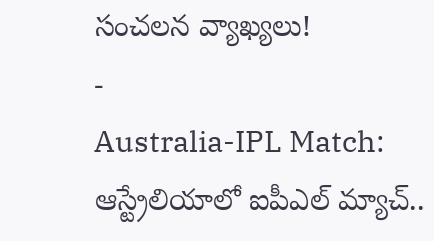సంచలన వ్యాఖ్యలు!
-
Australia-IPL Match: ఆస్ట్రేలియాలో ఐపీఎల్ మ్యాచ్..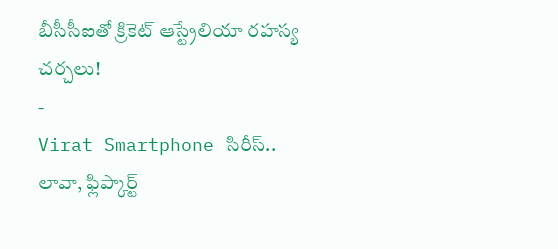బీసీసీఐతో క్రికెట్ ఆస్ట్రేలియా రహస్య చర్చలు!
-
Virat Smartphone సిరీస్.. లావా, ఫ్లిప్కార్ట్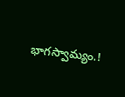భాగస్వామ్యం.!